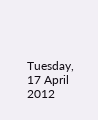Tuesday, 17 April 2012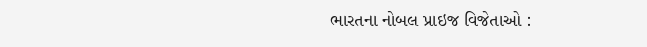ભારતના નોબલ પ્રાઇજ વિજેતાઓ :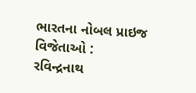ભારતના નોબલ પ્રાઇજ વિજેતાઓ :
રવિન્દ્રનાથ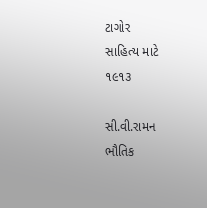ટાગોર
સાહિત્ય માટે
૧૯૧૩

સી.વી.રામન
ભૌતિક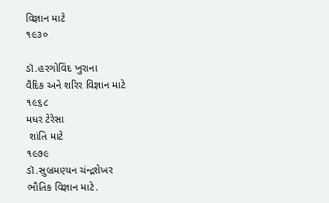વિજ્ઞાન માટે
૧૯૩૦

ડૉ.હરગોવિંદ ખુરાના
વૈદિક અને શરિર વિજ્ઞાન માટે
૧૯૬૮
મધર ટેરેસા
 શાંતિ માટે
૧૯૭૯
ડૉ.સુબ્રમણ્યન ચંન્દ્રશેખર
ભૌતિક વિજ્ઞાન માટે.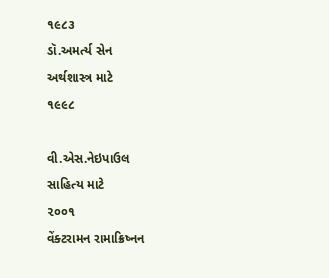૧૯૮૩
ડૉ.અમર્ત્ય સેન
અર્થશાસ્ત્ર માટે
૧૯૯૮

વી.એસ.નેઇપાઉલ
સાહિત્ય માટે
૨૦૦૧
વેંક્ટરામન રામાક્રિષ્નન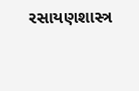રસાયણશાસ્ત્ર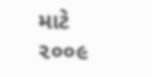માટે
૨૦૦૯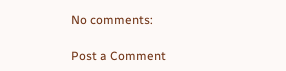No comments:

Post a Comment